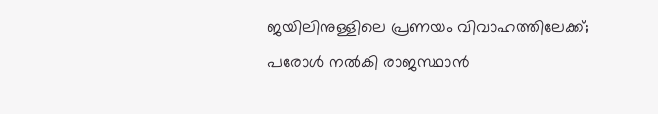ജയിലിനുള്ളിലെ പ്രണയം വിവാഹത്തിലേക്ക്; പരോള്‍ നല്‍കി രാജസ്ഥാന്‍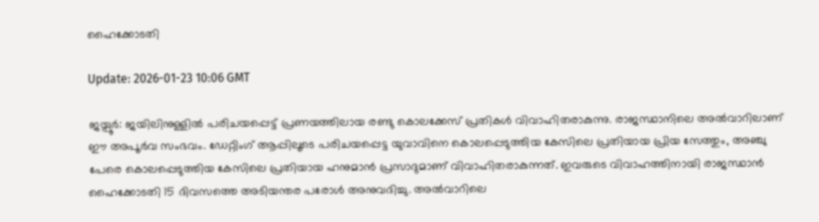ഹൈക്കോടതി

Update: 2026-01-23 10:06 GMT

ജയ്പൂര്‍: ജയിലിനുള്ളില്‍ പരിചയപ്പെട്ട് പ്രണയത്തിലായ രണ്ടു കൊലക്കേസ് പ്രതികള്‍ വിവാഹിതരാകുന്നു. രാജസ്ഥാനിലെ അല്‍വാറിലാണ് ഈ അപൂര്‍വ സംഭവം. ഡേറ്റിംഗ് ആപ്പിലൂടെ പരിചയപ്പെട്ട യുവാവിനെ കൊലപ്പെടുത്തിയ കേസിലെ പ്രതിയായ പ്രിയ സേത്തും, അഞ്ചു പേരെ കൊലപ്പെടുത്തിയ കേസിലെ പ്രതിയായ ഹനുമാന്‍ പ്രസാദുമാണ് വിവാഹിതരാകുന്നത്. ഇവരുടെ വിവാഹത്തിനായി രാജസ്ഥാന്‍ ഹൈക്കോടതി 15 ദിവസത്തെ അടിയന്തര പരോള്‍ അനുവദിച്ചു. അല്‍വാറിലെ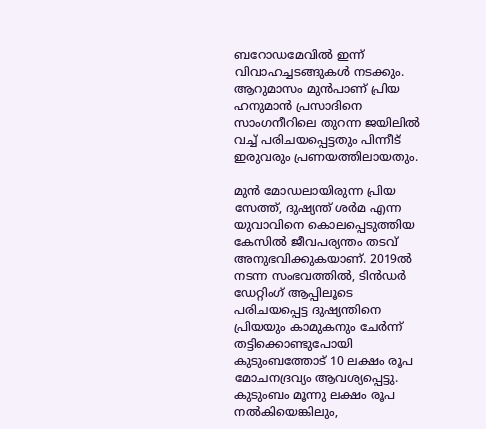ബറോഡമേവില്‍ ഇന്ന് വിവാഹച്ചടങ്ങുകള്‍ നടക്കും. ആറുമാസം മുന്‍പാണ് പ്രിയ ഹനുമാന്‍ പ്രസാദിനെ സാംഗനീറിലെ തുറന്ന ജയിലില്‍ വച്ച് പരിചയപ്പെട്ടതും പിന്നീട് ഇരുവരും പ്രണയത്തിലായതും.

മുന്‍ മോഡലായിരുന്ന പ്രിയ സേത്ത്, ദുഷ്യന്ത് ശര്‍മ എന്ന യുവാവിനെ കൊലപ്പെടുത്തിയ കേസില്‍ ജീവപര്യന്തം തടവ് അനുഭവിക്കുകയാണ്. 2019ല്‍ നടന്ന സംഭവത്തില്‍, ടിന്‍ഡര്‍ ഡേറ്റിംഗ് ആപ്പിലൂടെ പരിചയപ്പെട്ട ദുഷ്യന്തിനെ പ്രിയയും കാമുകനും ചേര്‍ന്ന് തട്ടിക്കൊണ്ടുപോയി കുടുംബത്തോട് 10 ലക്ഷം രൂപ മോചനദ്രവ്യം ആവശ്യപ്പെട്ടു. കുടുംബം മൂന്നു ലക്ഷം രൂപ നല്‍കിയെങ്കിലും,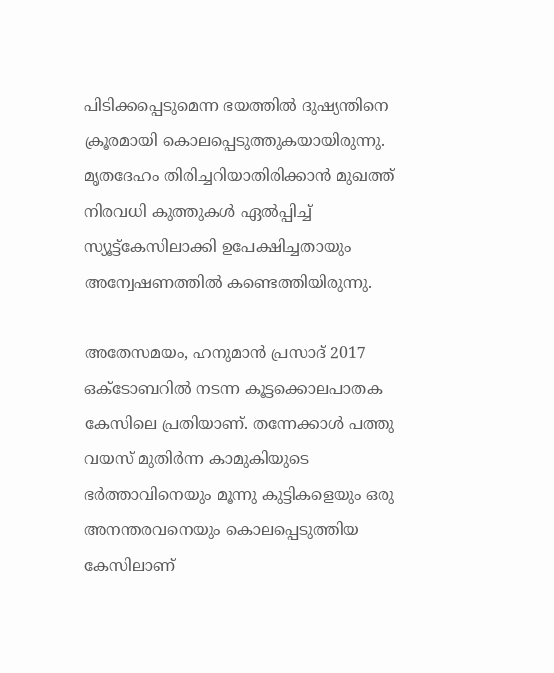പിടിക്കപ്പെടുമെന്ന ഭയത്തില്‍ ദുഷ്യന്തിനെ ക്രൂരമായി കൊലപ്പെടുത്തുകയായിരുന്നു. മൃതദേഹം തിരിച്ചറിയാതിരിക്കാന്‍ മുഖത്ത് നിരവധി കുത്തുകള്‍ ഏല്‍പ്പിച്ച് സ്യൂട്ട്‌കേസിലാക്കി ഉപേക്ഷിച്ചതായും അന്വേഷണത്തില്‍ കണ്ടെത്തിയിരുന്നു.

അതേസമയം, ഹനുമാന്‍ പ്രസാദ് 2017 ഒക്ടോബറില്‍ നടന്ന കൂട്ടക്കൊലപാതക കേസിലെ പ്രതിയാണ്. തന്നേക്കാള്‍ പത്തു വയസ് മുതിര്‍ന്ന കാമുകിയുടെ ഭര്‍ത്താവിനെയും മൂന്നു കുട്ടികളെയും ഒരു അനന്തരവനെയും കൊലപ്പെടുത്തിയ കേസിലാണ്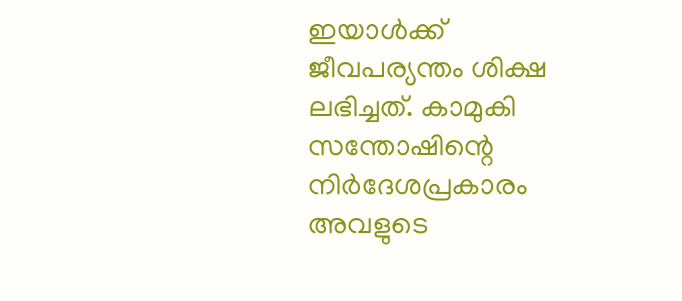ഇയാള്‍ക്ക് ജീവപര്യന്തം ശിക്ഷ ലഭിച്ചത്. കാമുകി സന്തോഷിന്റെ നിര്‍ദേശപ്രകാരം അവളുടെ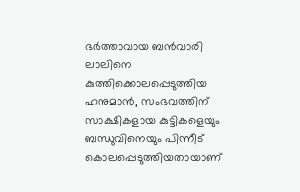ഭര്‍ത്താവായ ബന്‍വാരി ലാലിനെ കുത്തിക്കൊലപ്പെടുത്തിയ ഹനുമാന്‍, സംഭവത്തിന് സാക്ഷികളായ കുട്ടികളെയും ബന്ധുവിനെയും പിന്നീട് കൊലപ്പെടുത്തിയതായാണ്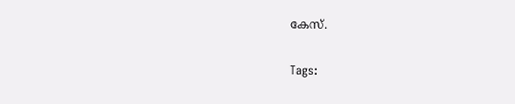കേസ്.

Tags: